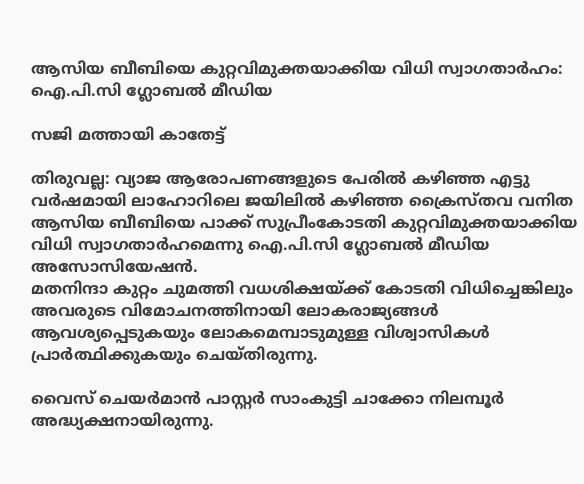ആസിയ ബീബിയെ കുറ്റവിമുക്തയാക്കിയ വിധി സ്വാഗതാര്‍ഹം: ഐ.പി.സി ഗ്ലോബൽ മീഡിയ

സജി മത്തായി കാതേട്ട്

തിരുവല്ല: വ്യാജ ആരോപണങ്ങളുടെ പേരില്‍ കഴിഞ്ഞ എട്ടു വര്‍ഷമായി ലാഹോറിലെ ജയിലില്‍ കഴിഞ്ഞ ക്രൈസ്തവ വനിത ആസിയ ബീബിയെ പാക്ക് സുപ്രീംകോടതി കുറ്റവിമുക്തയാക്കിയ വിധി സ്വാഗതാര്‍ഹമെന്നു ഐ.പി.സി ഗ്ലോബല്‍ മീഡിയ അസോസിയേഷൻ.
മതനിന്ദാ കുറ്റം ചുമത്തി വധശിക്ഷയ്ക്ക് കോടതി വിധിച്ചെങ്കിലും അവരുടെ വിമോചനത്തിനായി ലോകരാജ്യങ്ങൾ ആവശ്യപ്പെടുകയും ലോകമെമ്പാടുമുള്ള വിശ്വാസികൾ പ്രാർത്ഥിക്കുകയും ചെയ്തിരുന്നു.

വൈസ് ചെയർമാൻ പാസ്റ്റർ സാംകുട്ടി ചാക്കോ നിലമ്പൂർ അദ്ധ്യക്ഷനായിരുന്നു.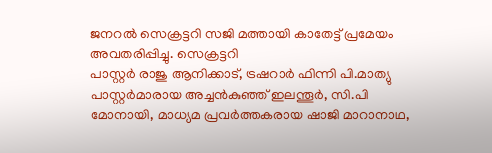ജനറൽ സെക്രട്ടറി സജി മത്തായി കാതേട്ട് പ്രമേയം അവതരിപ്പിച്ചു. സെക്രട്ടറി
പാസ്റ്റർ രാജു ആനിക്കാട്, ട്രഷറാർ ഫിന്നി പി.മാത്യു പാസ്റ്റർമാരായ അച്ചൻകുഞ്ഞ് ഇലന്തൂർ, സി.പി മോനായി, മാധ്യമ പ്രവർത്തകരായ ഷാജി മാറാനാഥ,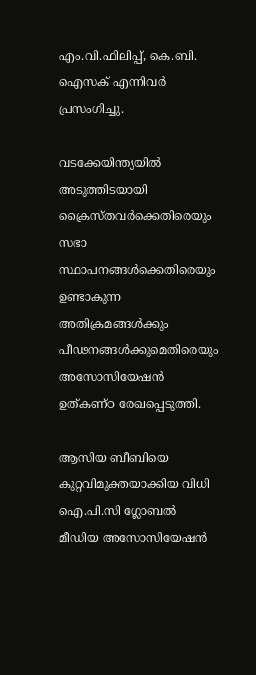എം.വി.ഫിലിപ്പ്, കെ.ബി. ഐസക് എന്നിവർ പ്രസംഗിച്ചു.

വടക്കേയിന്ത്യയിൽ അടുത്തിടയായി ക്രൈസ്തവർക്കെതിരെയും സഭാ സ്ഥാപനങ്ങൾക്കെതിരെയും ഉണ്ടാകുന്ന അതിക്രമങ്ങൾക്കും പീഢനങ്ങൾക്കുമെതിരെയും അസോസിയേഷൻ ഉത്കണ്ഠ രേഖപ്പെടുത്തി.

ആസിയ ബീബിയെ കുറ്റവിമുക്തയാക്കിയ വിധി ഐ.പി.സി ഗ്ലോബൽ മീഡിയ അസോസിയേഷൻ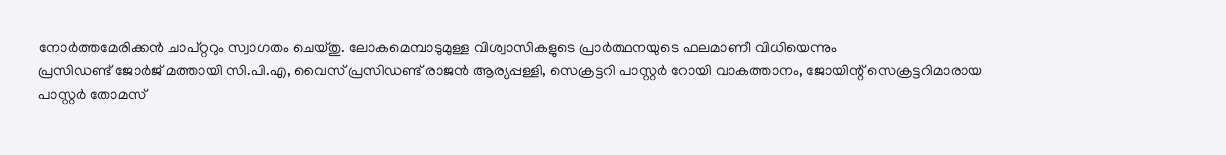നോർത്തമേരിക്കൻ ചാപ്റ്ററും സ്വാഗതം ചെയ്തു. ലോകമെമ്പാടുമുള്ള വിശ്വാസികളുടെ പ്രാർത്ഥനയുടെ ഫലമാണീ വിധിയെന്നും
പ്രസിഡണ്ട് ജോർജ് മത്തായി സി.പി.എ, വൈസ് പ്രസിഡണ്ട് രാജൻ ആര്യപ്പള്ളി, സെക്രട്ടറി പാസ്റ്റർ റോയി വാകത്താനം, ജോയിന്റ് സെക്രട്ടറിമാരായ പാസ്റ്റർ തോമസ്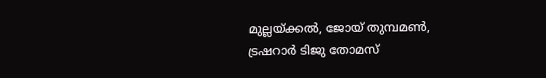മുല്ലയ്ക്കൽ, ജോയ് തുമ്പമൺ,
ട്രഷറാർ ടിജു തോമസ്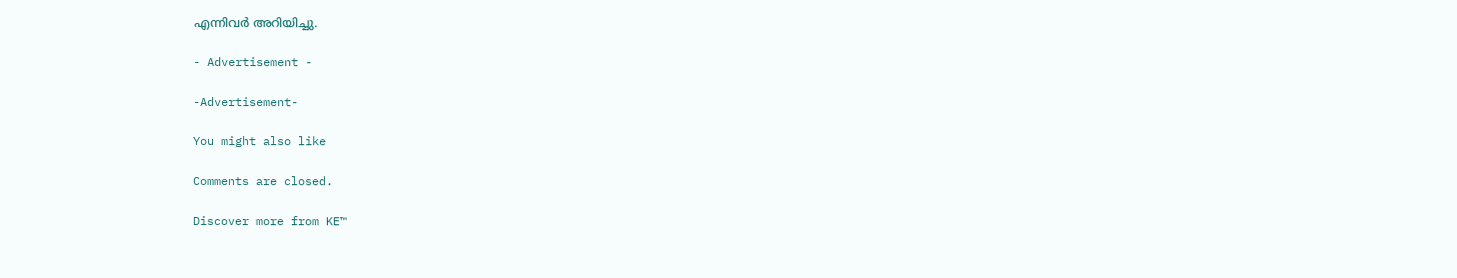എന്നിവർ അറിയിച്ചു.

- Advertisement -

-Advertisement-

You might also like

Comments are closed.

Discover more from KE™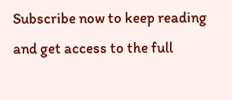Subscribe now to keep reading and get access to the full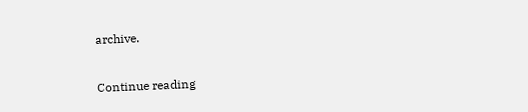archive.

Continue reading